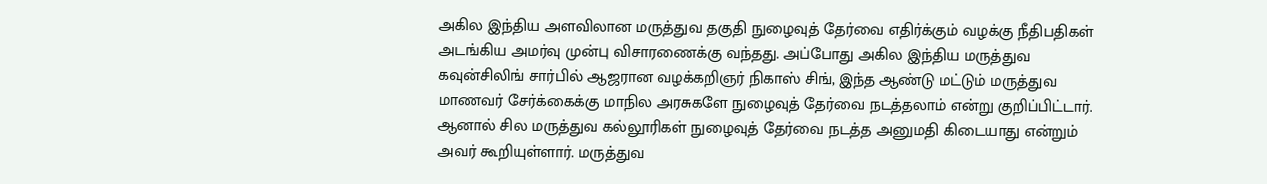அகில இந்திய அளவிலான மருத்துவ தகுதி நுழைவுத் தேர்வை எதிர்க்கும் வழக்கு நீதிபதிகள் அடங்கிய அமர்வு முன்பு விசாரணைக்கு வந்தது. அப்போது அகில இந்திய மருத்துவ கவுன்சிலிங் சார்பில் ஆஜரான வழக்கறிஞர் நிகாஸ் சிங், இந்த ஆண்டு மட்டும் மருத்துவ மாணவர் சேர்க்கைக்கு மாநில அரசுகளே நுழைவுத் தேர்வை நடத்தலாம் என்று குறிப்பிட்டார். ஆனால் சில மருத்துவ கல்லூரிகள் நுழைவுத் தேர்வை நடத்த அனுமதி கிடையாது என்றும் அவர் கூறியுள்ளார். மருத்துவ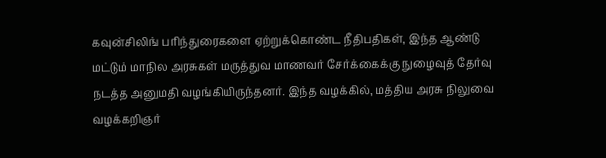கவுன்சிலிங் பரிந்துரைகளை ஏற்றுக்கொண்ட நீதிபதிகள், இந்த ஆண்டு மட்டும் மாநில அரசுகள் மருத்துவ மாணவர் சேர்க்கைக்கு நுழைவுத் தேர்வு நடத்த அனுமதி வழங்கியிருந்தனர். இந்த வழக்கில், மத்திய அரசு நிலுவை வழக்கறிஞர்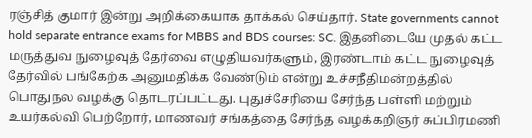ரஞ்சித் குமார் இன்று அறிக்கையாக தாக்கல் செய்தார். State governments cannot hold separate entrance exams for MBBS and BDS courses: SC. இதனிடையே முதல் கட்ட மருத்துவ நுழைவுத் தேர்வை எழுதியவர்களும், இரண்டாம் கட்ட நுழைவுத் தேர்வில் பங்கேற்க அனுமதிக்க வேண்டும் என்று உச்சநீதிமன்றத்தில் பொதுநல வழக்கு தொடரப்பட்டது. புதுச்சேரியை சேர்ந்த பள்ளி மற்றும் உயர்கல்வி பெற்றோர், மாணவர் சங்கத்தை சேர்ந்த வழக்கறிஞர் சுப்பிரமணி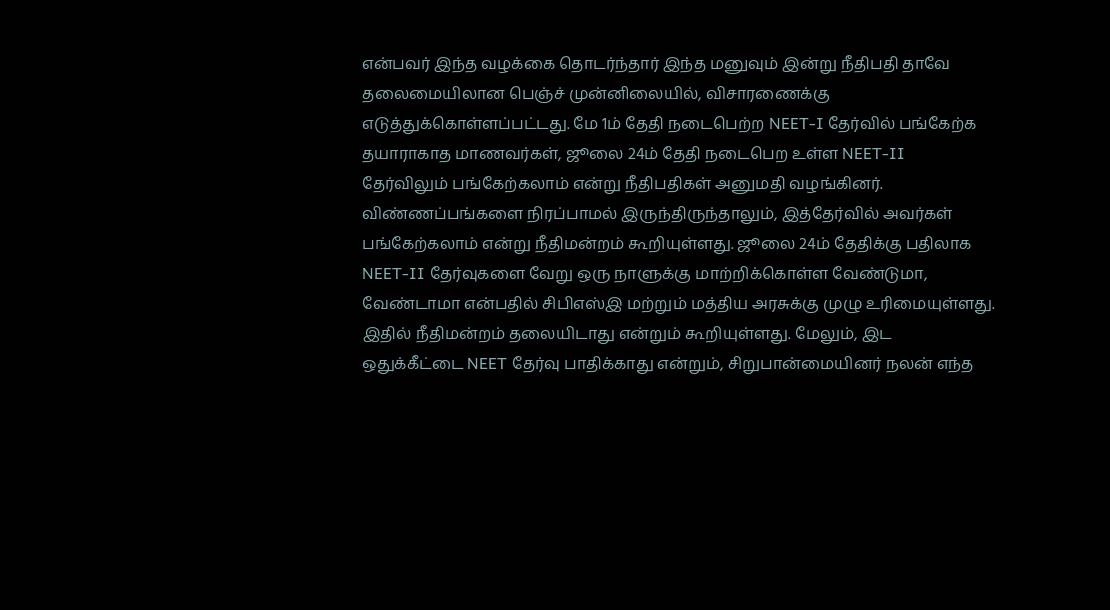என்பவர் இந்த வழக்கை தொடர்ந்தார் இந்த மனுவும் இன்று நீதிபதி தாவே தலைமையிலான பெஞ்ச் முன்னிலையில், விசாரணைக்கு எடுத்துக்கொள்ளப்பட்டது. மே 1ம் தேதி நடைபெற்ற NEET-I தேர்வில் பங்கேற்க தயாராகாத மாணவர்கள், ஜூலை 24ம் தேதி நடைபெற உள்ள NEET-II தேர்விலும் பங்கேற்கலாம் என்று நீதிபதிகள் அனுமதி வழங்கினர். விண்ணப்பங்களை நிரப்பாமல் இருந்திருந்தாலும், இத்தேர்வில் அவர்கள் பங்கேற்கலாம் என்று நீதிமன்றம் கூறியுள்ளது. ஜூலை 24ம் தேதிக்கு பதிலாக NEET-II தேர்வுகளை வேறு ஒரு நாளுக்கு மாற்றிக்கொள்ள வேண்டுமா, வேண்டாமா என்பதில் சிபிஎஸ்இ மற்றும் மத்திய அரசுக்கு முழு உரிமையுள்ளது. இதில் நீதிமன்றம் தலையிடாது என்றும் கூறியுள்ளது. மேலும், இட ஒதுக்கீட்டை NEET தேர்வு பாதிக்காது என்றும், சிறுபான்மையினர் நலன் எந்த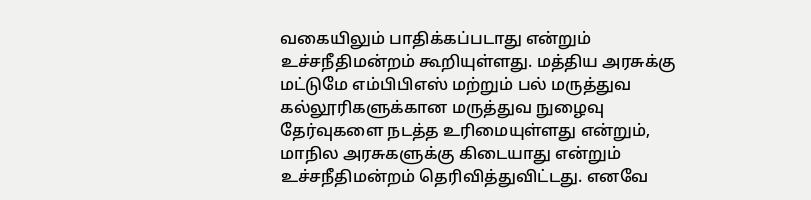வகையிலும் பாதிக்கப்படாது என்றும் உச்சநீதிமன்றம் கூறியுள்ளது. மத்திய அரசுக்கு மட்டுமே எம்பிபிஎஸ் மற்றும் பல் மருத்துவ கல்லூரிகளுக்கான மருத்துவ நுழைவு தேர்வுகளை நடத்த உரிமையுள்ளது என்றும், மாநில அரசுகளுக்கு கிடையாது என்றும் உச்சநீதிமன்றம் தெரிவித்துவிட்டது. எனவே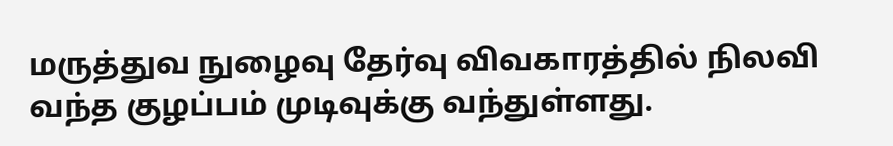மருத்துவ நுழைவு தேர்வு விவகாரத்தில் நிலவி வந்த குழப்பம் முடிவுக்கு வந்துள்ளது.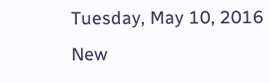Tuesday, May 10, 2016
New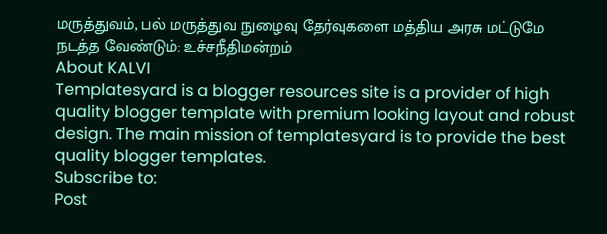மருத்துவம், பல் மருத்துவ நுழைவு தேர்வுகளை மத்திய அரசு மட்டுமே நடத்த வேண்டும்: உச்சநீதிமன்றம்
About KALVI
Templatesyard is a blogger resources site is a provider of high quality blogger template with premium looking layout and robust design. The main mission of templatesyard is to provide the best quality blogger templates.
Subscribe to:
Post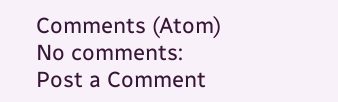Comments (Atom)
No comments:
Post a Comment